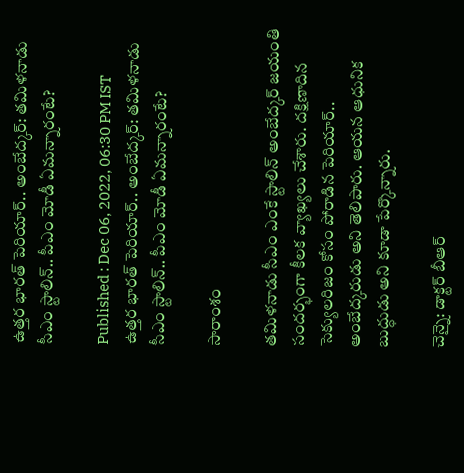ఉత్తర భారత్ పెరియార్.. అంబేద్కర్: తమిళనాడు సీఎం స్టాలిన్.. పీఎం మోడీ ఏమన్నారంటే?

Published : Dec 06, 2022, 06:30 PM IST
ఉత్తర భారత్ పెరియార్.. అంబేద్కర్: తమిళనాడు సీఎం స్టాలిన్.. పీఎం మోడీ ఏమన్నారంటే?

సారాంశం

తమిళనాడు సీఎం ఎంకే స్టాలిన్ అంబేద్కర్ జయంతి సందర్భంగా కీలక వ్యాఖ్యలు చేశారు. దక్షిణాదిన సెక్యులరిజం కోసం పోరాడిన పెరియార్.. అంబేద్కరుడు అని తెలిపారు. ఆయన ఆధునిక బుద్ధుడు అని కూడా పేర్కొన్నారు.

చెన్నై: డాక్టర్ బీఆర్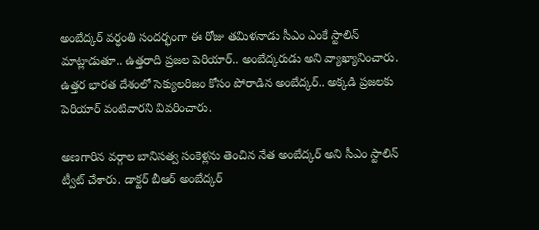అంబేద్కర్ వర్ధంతి సందర్భంగా ఈ రోజు తమిళనాడు సీఎం ఎంకే స్టాలిన్ మాట్లాడుతూ.. ఉత్తరాది ప్రజల పెరియార్.. అంబేద్కరుడు అని వ్యాఖ్యానించారు. ఉత్తర భారత దేశంలో సెక్యులరిజం కోసం పోరాడిన అంబేద్కర్.. అక్కడి ప్రజలకు పెరియార్ వంటివారని వివరించారు.

అణగారిన వర్గాల బానిసత్వ సంకెళ్లను తెంచిన నేత అంబేద్కర్ అని సీఎం స్టాలిన్ ట్వీట్ చేశారు. డాక్టర్ బీఆర్ అంబేద్కర్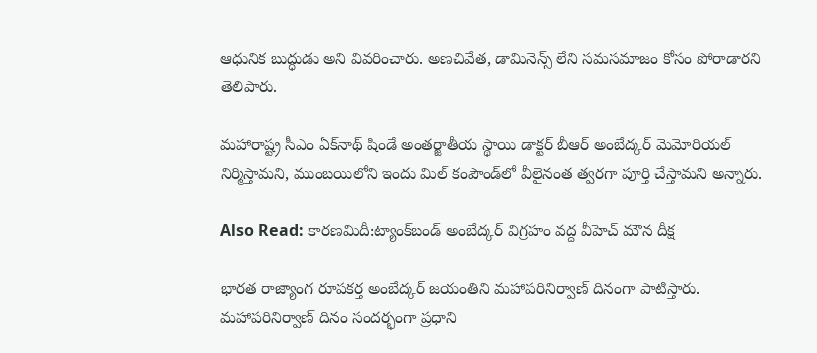ఆధునిక బుద్ధుడు అని వివరించారు. అణచివేత, డామినెన్స్ లేని సమసమాజం కోసం పోరాడారని తెలిపారు.

మహారాష్ట్ర సీఎం ఏక్‌నాథ్ షిండే అంతర్జాతీయ స్థాయి డాక్టర్ బీఆర్ అంబేద్కర్ మెమోరియల్ నిర్మిస్తామని, ముంబయిలోని ఇందు మిల్ కంపౌండ్‌లో వీలైనంత త్వరగా పూర్తి చేస్తామని అన్నారు.

Also Read: కారణమిదీ:ట్యాంక్‌బండ్ అంబేద్కర్ విగ్రహం వద్ద వీహెచ్ మౌన దీక్ష

భారత రాజ్యాంగ రూపకర్త అంబేద్కర్ జయంతిని మహాపరినిర్వాణ్ దినంగా పాటిస్తారు. మహాపరినిర్వాణ్ దినం సందర్భంగా ప్రధాని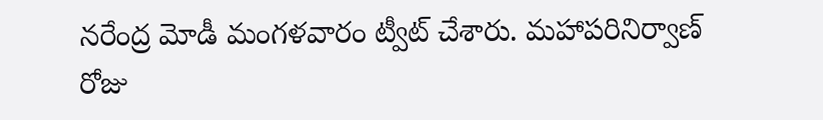నరేంద్ర మోడీ మంగళవారం ట్వీట్ చేశారు. మహాపరినిర్వాణ్ రోజు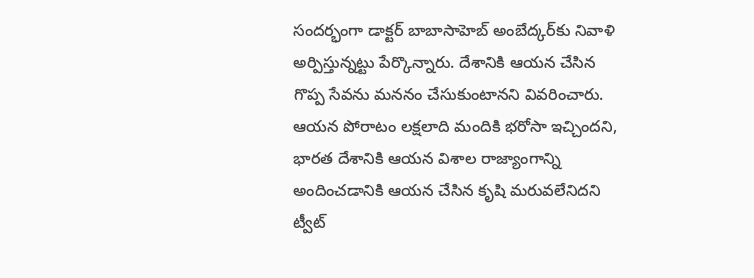సందర్భంగా డాక్టర్ బాబాసాహెబ్ అంబేద్కర్‌కు నివాళి అర్పిస్తున్నట్టు పేర్కొన్నారు. దేశానికి ఆయన చేసిన గొప్ప సేవను మననం చేసుకుంటానని వివరించారు. ఆయన పోరాటం లక్షలాది మందికి భరోసా ఇచ్చిందని, భారత దేశానికి ఆయన విశాల రాజ్యాంగాన్ని అందించడానికి ఆయన చేసిన కృషి మరువలేనిదని ట్వీట్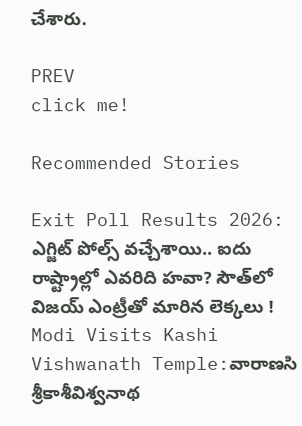చేశారు.

PREV
click me!

Recommended Stories

Exit Poll Results 2026: ఎగ్జిట్ పోల్స్ వచ్చేశాయి.. ఐదు రాష్ట్రాల్లో ఎవరిది హవా? సౌత్‌లో విజయ్ ఎంట్రీతో మారిన లెక్కలు !
Modi Visits Kashi Vishwanath Temple:వారాణసి శ్రీకాశీవిశ్వనాథ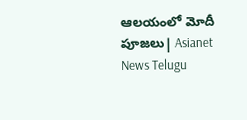ఆలయంలో మోదీ పూజలు| Asianet News Telugu